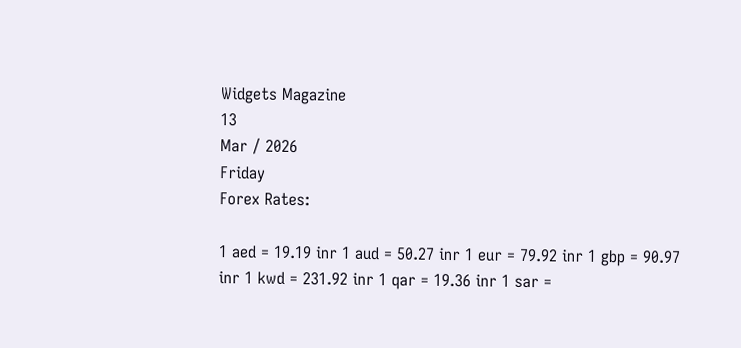Widgets Magazine
13
Mar / 2026
Friday
Forex Rates:

1 aed = 19.19 inr 1 aud = 50.27 inr 1 eur = 79.92 inr 1 gbp = 90.97 inr 1 kwd = 231.92 inr 1 qar = 19.36 inr 1 sar =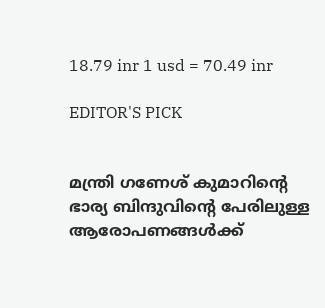18.79 inr 1 usd = 70.49 inr

EDITOR'S PICK


മന്ത്രി ഗണേശ് കുമാറിന്റെ ഭാര്യ ബിന്ദുവിന്റെ പേരിലുള്ള ആരോപണങ്ങൾക്ക്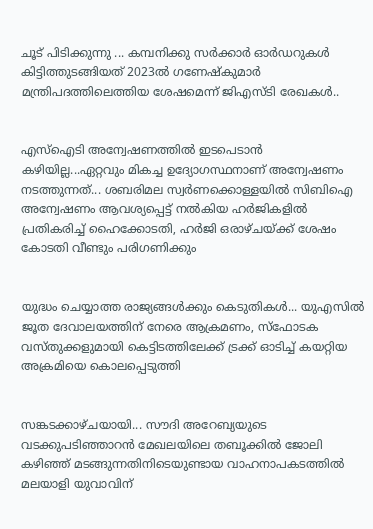ചൂട് പിടിക്കുന്നു ... കമ്പനിക്കു സർക്കാർ ഓർഡറുകൾ കിട്ടിത്തുടങ്ങിയത് 2023ൽ ഗണേഷ്കുമാർ മന്ത്രിപദത്തിലെത്തിയ ശേഷമെന്ന് ജിഎസ്ടി രേഖകൾ..


എസ്‌ഐടി അന്വേഷണത്തിൽ ഇടപെടാൻ കഴിയില്ല...ഏറ്റവും മികച്ച ഉദ്യോഗസ്ഥനാണ് അന്വേഷണം നടത്തുന്നത്... ശബരിമല സ്വർണക്കൊള്ളയിൽ സിബിഐ അന്വേഷണം ആവശ്യപ്പെട്ട് നൽകിയ ഹർജികളിൽ പ്രതികരിച്ച് ഹൈക്കോടതി, ഹർജി ഒരാഴ്ചയ്ക്ക് ശേഷം കോടതി വീണ്ടും പരിഗണിക്കും


യുദ്ധം ചെയ്യാത്ത രാജ്യങ്ങള്‍ക്കും കെടുതികള്‍... യുഎസിൽ ജൂത ദേവാലയത്തിന് നേരെ ആക്രമണം, സ്ഫോടക വസ്തുക്കളുമായി കെട്ടിടത്തിലേക്ക് ട്രക്ക് ഓടിച്ച് കയറ്റിയ അക്രമിയെ കൊലപ്പെടുത്തി


സങ്കടക്കാഴ്ചയായി... സൗദി അറേബ്യയുടെ വടക്കുപടിഞ്ഞാറൻ മേഖലയിലെ തബൂക്കിൽ ജോലി കഴിഞ്ഞ് മടങ്ങുന്നതിനിടെയുണ്ടായ വാഹനാപകടത്തിൽ മലയാളി യുവാവിന്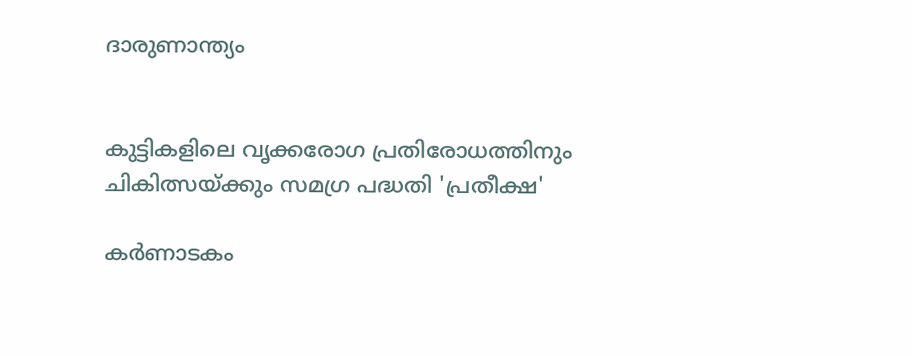ദാരുണാന്ത്യം


കുട്ടികളിലെ വൃക്കരോഗ പ്രതിരോധത്തിനും ചികിത്സയ്ക്കും സമഗ്ര പദ്ധതി 'പ്രതീക്ഷ'

കര്‍ണാടകം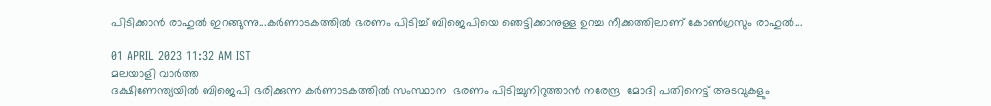പിടിക്കാന്‍ രാഹുല്‍ ഇറങ്ങുന്നു...കര്‍ണാടകത്തില്‍ ഭരണം പിടിച്ച് ബിജെപിയെ ഞെട്ടിക്കാനുള്ള ഉറച്ച നീക്കത്തിലാണ് കോണ്‍ഗ്രസും രാഹുല്‍...

01 APRIL 2023 11:32 AM IST
മലയാളി വാര്‍ത്ത
ദക്ഷിണേന്ത്യയില്‍ ബിജെപി ഭരിക്കുന്ന കര്‍ണാടകത്തില്‍ സംസ്ഥാന  ഭരണം പിടിച്ചുനിറുത്താന്‍ നരേന്ദ്ര  മോദി പതിനെട്ട് അടവുകളും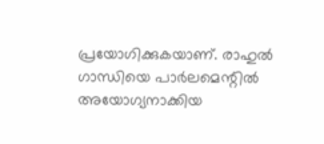പ്രയോഗിക്കുകയാണ്. രാഹുല്‍ ഗാന്ധിയെ പാര്‍ലമെന്റില്‍ അയോഗ്യനാക്കിയ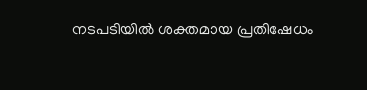നടപടിയില്‍ ശക്തമായ പ്രതിഷേധം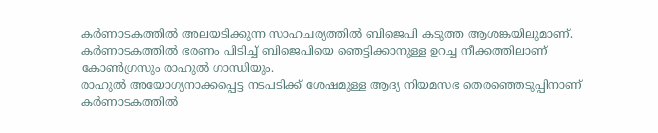കര്‍ണാടകത്തില്‍ അലയടിക്കുന്ന സാഹചര്യത്തില്‍ ബിജെപി കടുത്ത ആശങ്കയിലുമാണ്.
കര്‍ണാടകത്തില്‍ ഭരണം പിടിച്ച് ബിജെപിയെ ഞെട്ടിക്കാനുള്ള ഉറച്ച നീക്കത്തിലാണ് കോണ്‍ഗ്രസും രാഹുല്‍ ഗാന്ധിയും.
രാഹുല്‍ അയോഗ്യനാക്കപ്പെട്ട നടപടിക്ക് ശേഷമുള്ള ആദ്യ നിയമസഭ തെരഞ്ഞെടുപ്പിനാണ് കര്‍ണാടകത്തില്‍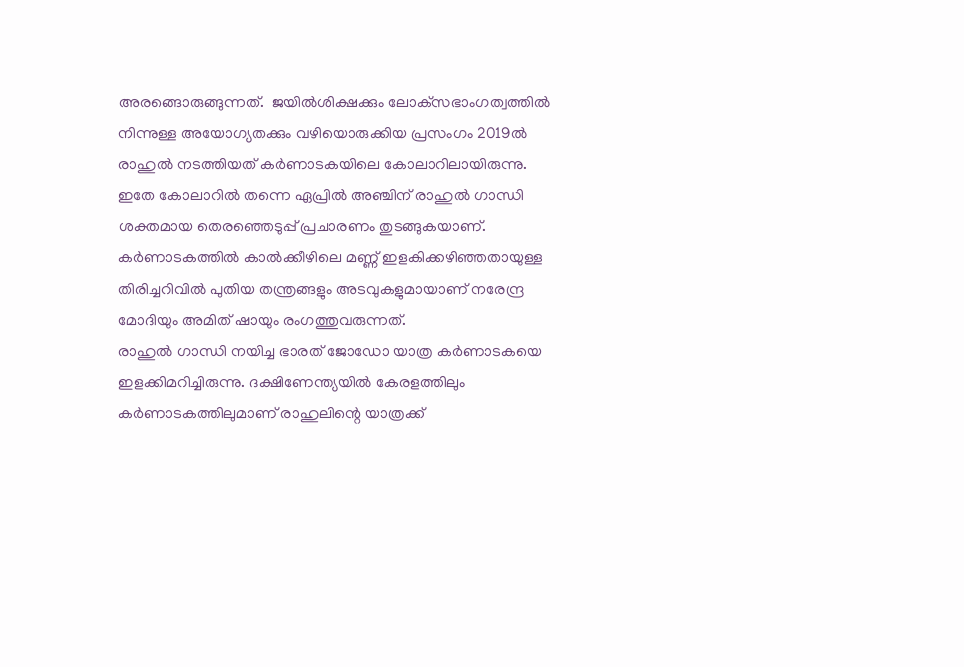അരങ്ങൊരുങ്ങുന്നത്.  ജയില്‍ശിക്ഷക്കും ലോക്‌സഭാംഗത്വത്തില്‍ നിന്നുള്ള അയോഗ്യതക്കും വഴിയൊരുക്കിയ പ്രസംഗം 2019ല്‍ രാഹുല്‍ നടത്തിയത് കര്‍ണാടകയിലെ കോലാറിലായിരുന്നു. ഇതേ കോലാറില്‍ തന്നെ ഏപ്രില്‍ അഞ്ചിന് രാഹുല്‍ ഗാന്ധി ശക്തമായ തെരഞ്ഞെടുപ്പ് പ്രചാരണം തുടങ്ങുകയാണ്. കര്‍ണാടകത്തില്‍ കാല്‍ക്കീഴിലെ മണ്ണ് ഇളകിക്കഴിഞ്ഞതായുള്ള തിരിച്ചറിവില്‍ പുതിയ തന്ത്രങ്ങളും അടവുകളുമായാണ് നരേന്ദ്ര മോദിയും അമിത് ഷായും രംഗത്തുവരുന്നത്.
രാഹുല്‍ ഗാന്ധി നയിച്ച ഭാരത് ജോഡോ യാത്ര കര്‍ണാടകയെ ഇളക്കിമറിച്ചിരുന്നു. ദക്ഷിണേന്ത്യയില്‍ കേരളത്തിലും കര്‍ണാടകത്തിലുമാണ് രാഹുലിന്റെ യാത്രക്ക്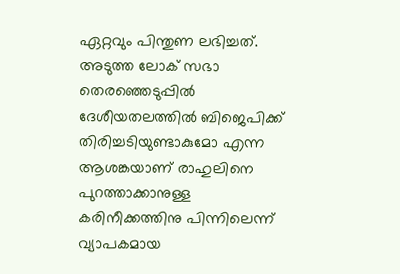ഏറ്റവും പിന്തുണ ലഭിച്ചത്. അടുത്ത ലോക് സഭാ തെരഞ്ഞെടുപ്പില്‍ ദേശീയതലത്തില്‍ ബിജെപിക്ക്  തിരിച്ചടിയുണ്ടാകുമോ എന്ന ആശങ്കയാണ് രാഹുലിനെ പുറത്താക്കാനുള്ള കരിനീക്കത്തിനു പിന്നിലെന്ന് വ്യാപകമായ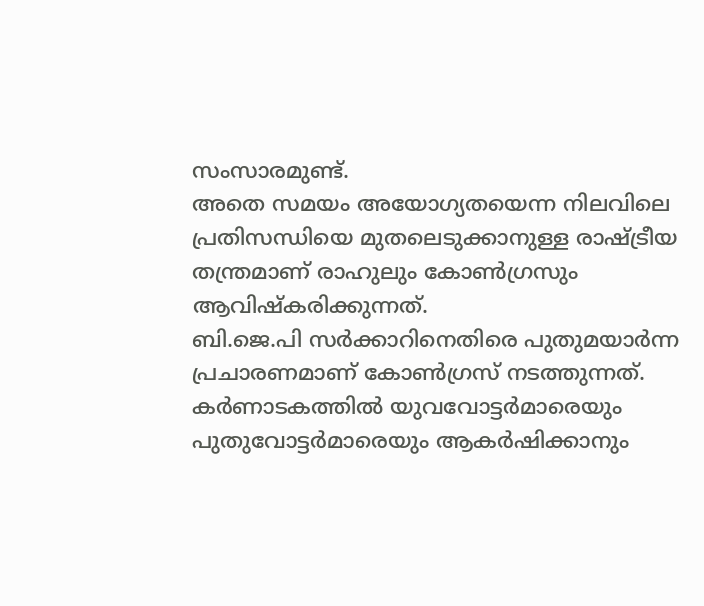സംസാരമുണ്ട്.
അതെ സമയം അയോഗ്യതയെന്ന നിലവിലെ പ്രതിസന്ധിയെ മുതലെടുക്കാനുള്ള രാഷ്ട്രീയ തന്ത്രമാണ് രാഹുലും കോണ്‍ഗ്രസും ആവിഷ്‌കരിക്കുന്നത്.
ബി.ജെ.പി സര്‍ക്കാറിനെതിരെ പുതുമയാര്‍ന്ന പ്രചാരണമാണ് കോണ്‍ഗ്രസ് നടത്തുന്നത്. കര്‍ണാടകത്തില്‍ യുവവോട്ടര്‍മാരെയും പുതുവോട്ടര്‍മാരെയും ആകര്‍ഷിക്കാനും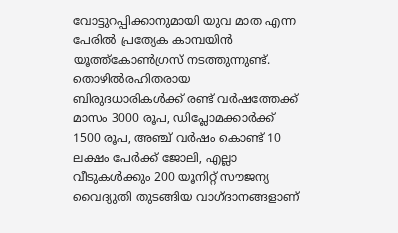വോട്ടുറപ്പിക്കാനുമായി യുവ മാത എന്ന പേരില്‍ പ്രത്യേക കാമ്പയിന്‍ യൂത്ത്‌കോണ്‍ഗ്രസ് നടത്തുന്നുണ്ട്.
തൊഴില്‍രഹിതരായ ബിരുദധാരികള്‍ക്ക് രണ്ട് വര്‍ഷത്തേക്ക് മാസം 3000 രൂപ, ഡിപ്ലോമക്കാര്‍ക്ക് 1500 രൂപ, അഞ്ച് വര്‍ഷം കൊണ്ട് 10 ലക്ഷം പേര്‍ക്ക് ജോലി, എല്ലാ വീടുകള്‍ക്കും 200 യൂനിറ്റ് സൗജന്യ വൈദ്യുതി തുടങ്ങിയ വാഗ്ദാനങ്ങളാണ്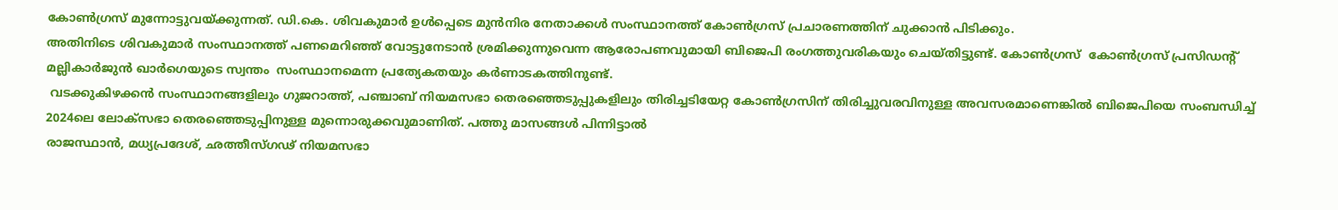കോണ്‍ഗ്രസ് മുന്നോട്ടുവയ്ക്കുന്നത്. ഡി.കെ. ശിവകുമാര്‍ ഉള്‍പ്പെടെ മുന്‍നിര നേതാക്കള്‍ സംസ്ഥാനത്ത് കോണ്‍ഗ്രസ് പ്രചാരണത്തിന് ചുക്കാന്‍ പിടിക്കും.
അതിനിടെ ശിവകുമാര്‍ സംസ്ഥാനത്ത് പണമെറിഞ്ഞ് വോട്ടുനേടാന്‍ ശ്രമിക്കുന്നുവെന്ന ആരോപണവുമായി ബിജെപി രംഗത്തുവരികയും ചെയ്തിട്ടുണ്ട്. കോണ്‍ഗ്രസ്  കോണ്‍ഗ്രസ് പ്രസിഡന്റ് മല്ലികാര്‍ജുന്‍ ഖാര്‍ഗെയുടെ സ്വന്തം  സംസ്ഥാനമെന്ന പ്രത്യേകതയും കര്‍ണാടകത്തിനുണ്ട്.
 വടക്കുകിഴക്കന്‍ സംസ്ഥാനങ്ങളിലും ഗുജറാത്ത്, പഞ്ചാബ് നിയമസഭാ തെരഞ്ഞെടുപ്പുകളിലും തിരിച്ചടിയേറ്റ കോണ്‍ഗ്രസിന് തിരിച്ചുവരവിനുള്ള അവസരമാണെങ്കില്‍ ബിജെപിയെ സംബന്ധിച്ച് 2024ലെ ലോക്സഭാ തെരഞ്ഞെടുപ്പിനുള്ള മുന്നൊരുക്കവുമാണിത്. പത്തു മാസങ്ങള്‍ പിന്നിട്ടാല്‍
രാജസ്ഥാന്‍, മധ്യപ്രദേശ്, ഛത്തീസ്ഗഢ് നിയമസഭാ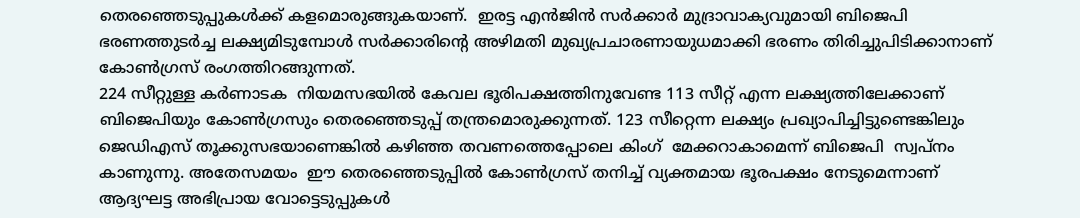തെരഞ്ഞെടുപ്പുകള്‍ക്ക് കളമൊരുങ്ങുകയാണ്.  ഇരട്ട എന്‍ജിന്‍ സര്‍ക്കാര്‍ മുദ്രാവാക്യവുമായി ബിജെപി ഭരണത്തുടര്‍ച്ച ലക്ഷ്യമിടുമ്പോള്‍ സര്‍ക്കാരിന്റെ അഴിമതി മുഖ്യപ്രചാരണായുധമാക്കി ഭരണം തിരിച്ചുപിടിക്കാനാണ് കോണ്‍ഗ്രസ് രംഗത്തിറങ്ങുന്നത്.
224 സീറ്റുള്ള കര്‍ണാടക  നിയമസഭയില്‍ കേവല ഭൂരിപക്ഷത്തിനുവേണ്ട 113 സീറ്റ് എന്ന ലക്ഷ്യത്തിലേക്കാണ് ബിജെപിയും കോണ്‍ഗ്രസും തെരഞ്ഞെടുപ്പ് തന്ത്രമൊരുക്കുന്നത്. 123 സീറ്റെന്ന ലക്ഷ്യം പ്രഖ്യാപിച്ചിട്ടുണ്ടെങ്കിലും ജെഡിഎസ് തൂക്കുസഭയാണെങ്കില്‍ കഴിഞ്ഞ തവണത്തെപ്പോലെ കിംഗ്  മേക്കറാകാമെന്ന് ബിജെപി  സ്വപ്നം കാണുന്നു. അതേസമയം  ഈ തെരഞ്ഞെടുപ്പില്‍ കോണ്‍ഗ്രസ് തനിച്ച് വ്യക്തമായ ഭൂരപക്ഷം നേടുമെന്നാണ് ആദ്യഘട്ട അഭിപ്രായ വോട്ടെടുപ്പുകള്‍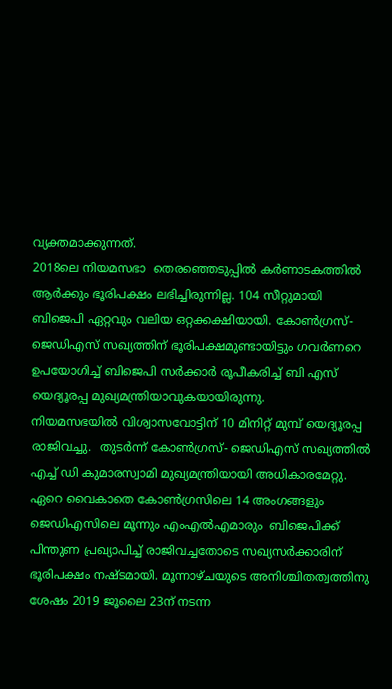വ്യക്തമാക്കുന്നത്.
2018ലെ നിയമസഭാ  തെരഞ്ഞെടുപ്പില്‍ കര്‍ണാടകത്തില്‍  ആര്‍ക്കും ഭൂരിപക്ഷം ലഭിച്ചിരുന്നില്ല. 104 സീറ്റുമായി ബിജെപി ഏറ്റവും വലിയ ഒറ്റക്കക്ഷിയായി. കോണ്‍ഗ്രസ്- ജെഡിഎസ് സഖ്യത്തിന് ഭൂരിപക്ഷമുണ്ടായിട്ടും ഗവര്‍ണറെ ഉപയോഗിച്ച് ബിജെപി സര്‍ക്കാര്‍ രൂപീകരിച്ച് ബി എസ് യെദ്യൂരപ്പ മുഖ്യമന്ത്രിയാവുകയായിരുന്നു.
നിയമസഭയില്‍ വിശ്വാസവോട്ടിന് 10 മിനിറ്റ് മുമ്പ് യെദ്യൂരപ്പ രാജിവച്ചു.  തുടര്‍ന്ന് കോണ്‍ഗ്രസ്- ജെഡിഎസ് സഖ്യത്തില്‍ എച്ച് ഡി കുമാരസ്വാമി മുഖ്യമന്ത്രിയായി അധികാരമേറ്റു.
ഏറെ വൈകാതെ കോണ്‍ഗ്രസിലെ 14 അംഗങ്ങളും  ജെഡിഎസിലെ മൂന്നും എംഎല്‍എമാരും  ബിജെപിക്ക് പിന്തുണ പ്രഖ്യാപിച്ച് രാജിവച്ചതോടെ സഖ്യസര്‍ക്കാരിന് ഭൂരിപക്ഷം നഷ്ടമായി. മൂന്നാഴ്ചയുടെ അനിശ്ചിതത്വത്തിനു ശേഷം 2019 ജൂലൈ 23ന് നടന്ന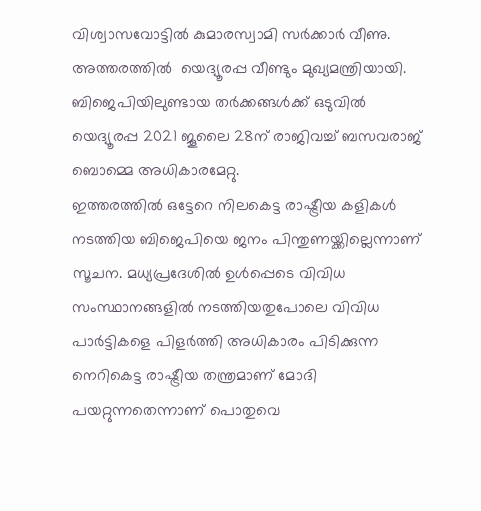വിശ്വാസവോട്ടില്‍ കുമാരസ്വാമി സര്‍ക്കാര്‍ വീണു. അത്തരത്തില്‍  യെദ്യൂരപ്പ വീണ്ടും മുഖ്യമന്ത്രിയായി. ബിജെപിയിലുണ്ടായ തര്‍ക്കങ്ങള്‍ക്ക് ഒടുവില്‍ യെദ്യൂരപ്പ 2021 ജൂലൈ 28ന് രാജിവച്ച് ബസവരാജ് ബൊമ്മെ അധികാരമേറ്റു.
ഇത്തരത്തില്‍ ഒട്ടേറെ നിലകെട്ട രാഷ്ട്രീയ കളികള്‍  നടത്തിയ ബിജെപിയെ ജനം പിന്തുണയ്ക്കില്ലെന്നാണ് സൂചന. മധ്യപ്രദേശില്‍ ഉള്‍പ്പെടെ വിവിധ സംസ്ഥാനങ്ങളില്‍ നടത്തിയതുപോലെ വിവിധ പാര്‍ട്ടികളെ പിളര്‍ത്തി അധികാരം പിടിക്കുന്ന നെറികെട്ട രാഷ്ട്രീയ തന്ത്രമാണ് മോദി പയറ്റുന്നതെന്നാണ് പൊതുവെ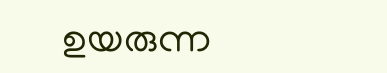ഉയരുന്ന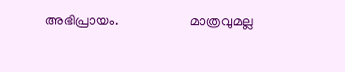അഭിപ്രായം.                     മാത്രവുമല്ല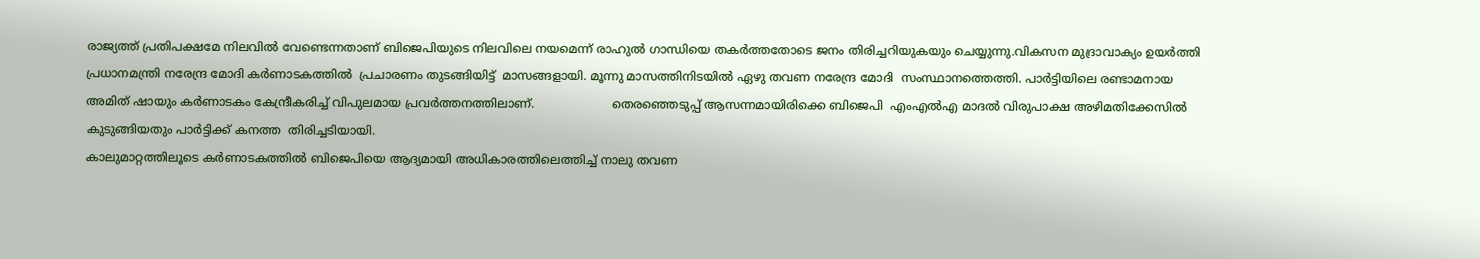രാജ്യത്ത് പ്രതിപക്ഷമേ നിലവില്‍ വേണ്ടെന്നതാണ് ബിജെപിയുടെ നിലവിലെ നയമെന്ന് രാഹുല്‍ ഗാന്ധിയെ തകര്‍ത്തതോടെ ജനം തിരിച്ചറിയുകയും ചെയ്യുന്നു.വികസന മുദ്രാവാക്യം ഉയര്‍ത്തി പ്രധാനമന്ത്രി നരേന്ദ്ര മോദി കര്‍ണാടകത്തില്‍  പ്രചാരണം തുടങ്ങിയിട്ട്  മാസങ്ങളായി. മൂന്നു മാസത്തിനിടയില്‍ ഏഴു തവണ നരേന്ദ്ര മോദി  സംസ്ഥാനത്തെത്തി. പാര്‍ട്ടിയിലെ രണ്ടാമനായ  അമിത് ഷായും കര്‍ണാടകം കേന്ദ്രീകരിച്ച് വിപുലമായ പ്രവര്‍ത്തനത്തിലാണ്.                     തെരഞ്ഞെടുപ്പ് ആസന്നമായിരിക്കെ ബിജെപി  എംഎല്‍എ മാദല്‍ വിരുപാക്ഷ അഴിമതിക്കേസില്‍ കുടുങ്ങിയതും പാര്‍ട്ടിക്ക് കനത്ത  തിരിച്ചടിയായി.
കാലുമാറ്റത്തിലൂടെ കര്‍ണാടകത്തില്‍ ബിജെപിയെ ആദ്യമായി അധികാരത്തിലെത്തിച്ച് നാലു തവണ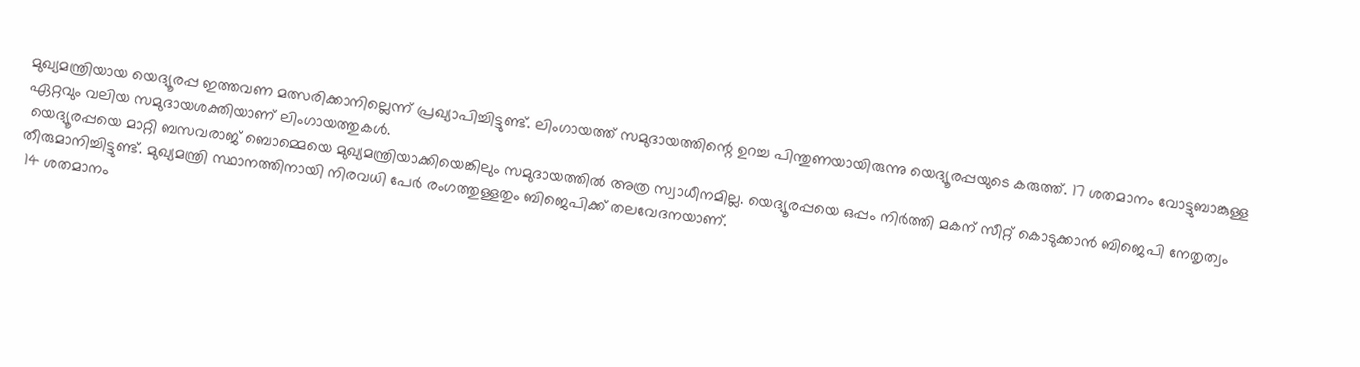മുഖ്യമന്ത്രിയായ യെദ്യൂരപ്പ ഇത്തവണ മത്സരിക്കാനില്ലെന്ന് പ്രഖ്യാപിച്ചിട്ടുണ്ട്. ലിംഗായത്ത് സമുദായത്തിന്റെ ഉറച്ച പിന്തുണയായിരുന്നു യെദ്യൂരപ്പയുടെ കരുത്ത്. 17 ശതമാനം വോട്ടുബാങ്കുള്ള ഏറ്റവും വലിയ സമുദായശക്തിയാണ് ലിംഗായത്തുകള്‍.
 യെദ്യൂരപ്പയെ മാറ്റി ബസവരാജ് ബൊമ്മെയെ മുഖ്യമന്ത്രിയാക്കിയെങ്കിലും സമുദായത്തില്‍ അത്ര സ്വാധീനമില്ല. യെദ്യൂരപ്പയെ ഒപ്പം നിര്‍ത്തി മകന് സീറ്റ് കൊടുക്കാന്‍ ബിജെപി നേതൃത്വം തീരുമാനിച്ചിട്ടുണ്ട്. മുഖ്യമന്ത്രി സ്ഥാനത്തിനായി നിരവധി പേര്‍ രംഗത്തുള്ളതും ബിജെപിക്ക് തലവേദനയാണ്.
 14 ശതമാനം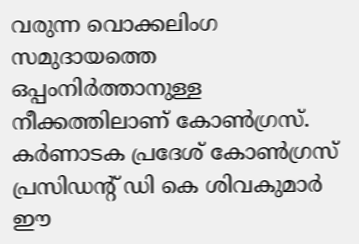വരുന്ന വൊക്കലിംഗ സമുദായത്തെ ഒപ്പംനിര്‍ത്താനുള്ള നീക്കത്തിലാണ് കോണ്‍ഗ്രസ്. കര്‍ണാടക പ്രദേശ് കോണ്‍ഗ്രസ് പ്രസിഡന്റ് ഡി കെ ശിവകുമാര്‍ ഈ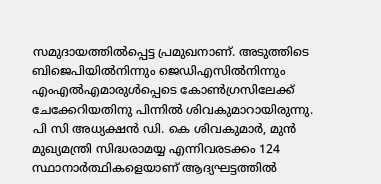സമുദായത്തില്‍പ്പെട്ട പ്രമുഖനാണ്. അടുത്തിടെ ബിജെപിയില്‍നിന്നും ജെഡിഎസില്‍നിന്നും എംഎല്‍എമാരുള്‍പ്പെടെ കോണ്‍ഗ്രസിലേക്ക് ചേക്കേറിയതിനു പിന്നില്‍ ശിവകുമാറായിരുന്നു. പി സി അധ്യക്ഷന്‍ ഡി. കെ ശിവകുമാര്‍, മുന്‍ മുഖ്യമന്ത്രി സിദ്ധരാമയ്യ എന്നിവരടക്കം 124 സ്ഥാനാര്‍ത്ഥികളെയാണ് ആദ്യഘട്ടത്തില്‍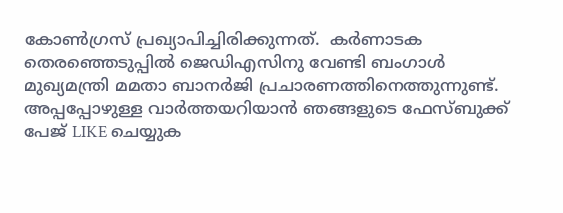കോണ്‍ഗ്രസ് പ്രഖ്യാപിച്ചിരിക്കുന്നത്.  കര്‍ണാടക തെരഞ്ഞെടുപ്പില്‍ ജെഡിഎസിനു വേണ്ടി ബംഗാള്‍ മുഖ്യമന്ത്രി മമതാ ബാനര്‍ജി പ്രചാരണത്തിനെത്തുന്നുണ്ട്.
അപ്പപ്പോഴുള്ള വാര്‍ത്തയറിയാന്‍ ഞങ്ങളുടെ ഫേസ്‌ബുക്ക്‌ പേജ് LIKE ചെയ്യുക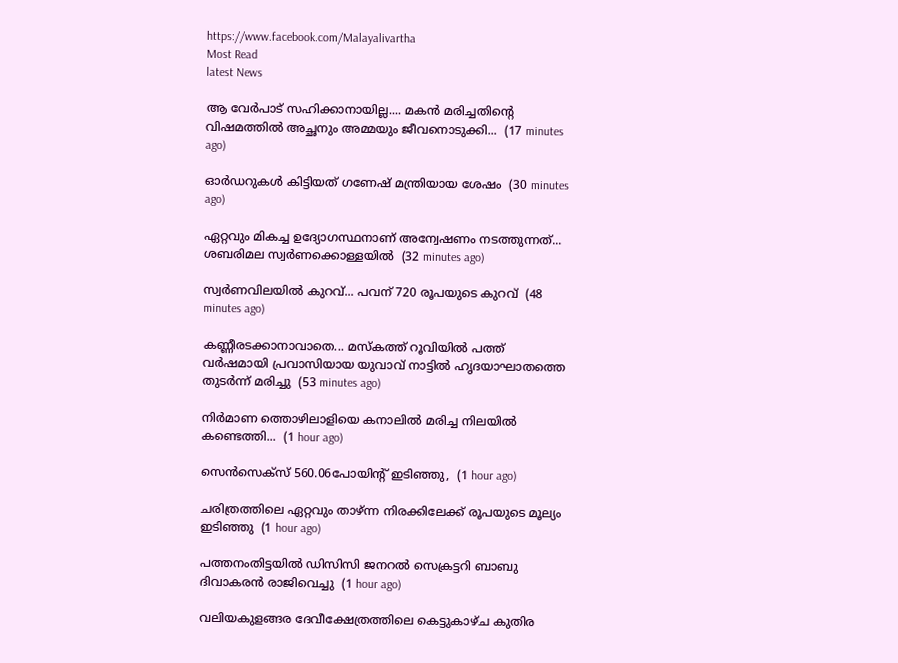https://www.facebook.com/Malayalivartha
Most Read
latest News

ആ വേർപാട് സഹിക്കാനായില്ല.... മകൻ മരിച്ചതിന്‍റെ വിഷമത്തിൽ അച്ഛനും അമ്മയും ജീവനൊടുക്കി...  (17 minutes ago)

ഓർഡറുകൾ കിട്ടിയത് ഗണേഷ് മന്ത്രിയായ ശേഷം  (30 minutes ago)

ഏറ്റവും മികച്ച ഉദ്യോഗസ്ഥനാണ് അന്വേഷണം നടത്തുന്നത്... ശബരിമല സ്വർണക്കൊള്ളയിൽ  (32 minutes ago)

സ്വർണവിലയിൽ കുറവ്... പവന് 720 രൂപയുടെ കുറവ്  (48 minutes ago)

കണ്ണീരടക്കാനാവാതെ... മസ്കത്ത് റൂവിയിൽ പത്ത് വർഷമായി പ്രവാസിയായ യുവാവ് നാട്ടിൽ ഹൃദയാഘാതത്തെ തുടർന്ന് മരിച്ചു  (53 minutes ago)

നിർമാണ ത്തൊഴിലാളിയെ കനാലിൽ മരിച്ച നിലയിൽ കണ്ടെത്തി...  (1 hour ago)

സെൻസെക്സ് 560.06പോയിന്റ് ഇടിഞ്ഞു,  (1 hour ago)

ചരിത്രത്തിലെ ഏറ്റവും താഴ്ന്ന നിരക്കിലേക്ക് രൂപയുടെ മൂല്യം ഇടിഞ്ഞു  (1 hour ago)

പത്തനംതിട്ടയിൽ ഡിസിസി ജനറൽ സെക്രട്ടറി ബാബു ദിവാകരൻ രാജിവെച്ചു  (1 hour ago)

വലിയകുളങ്ങര ദേവീക്ഷേത്രത്തിലെ കെട്ടുകാഴ്ച കുതിര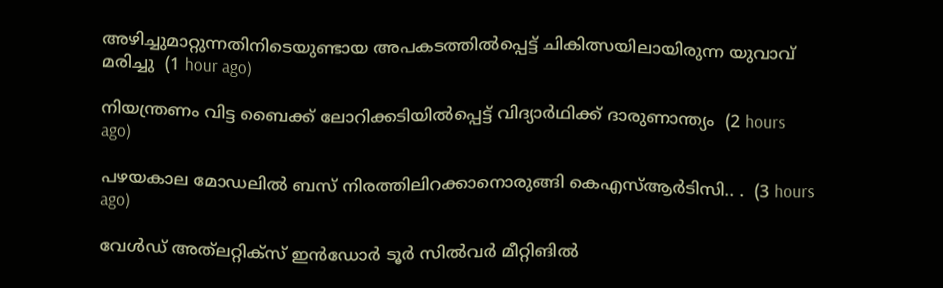അഴിച്ചുമാറ്റുന്നതിനിടെയുണ്ടായ അപകടത്തിൽപ്പെട്ട് ചികിത്സയിലായിരുന്ന യുവാവ് മരിച്ചു  (1 hour ago)

നിയന്ത്രണം വിട്ട ബൈക്ക് ലോറിക്കടിയിൽപ്പെട്ട് വിദ്യാർഥിക്ക് ദാരുണാന്ത്യം  (2 hours ago)

പഴയകാല മോഡലിൽ ബസ് നിരത്തിലിറക്കാനൊരുങ്ങി കെഎസ്ആർടിസി.. .  (3 hours ago)

വേള്‍ഡ് അത്‌ലറ്റിക്‌സ് ഇന്‍ഡോര്‍ ടൂര്‍ സില്‍വര്‍ മീറ്റിങില്‍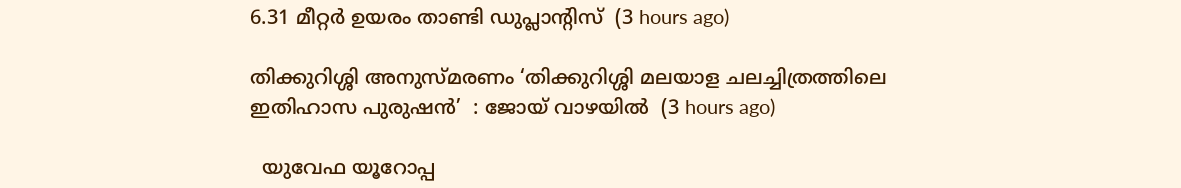6.31 മീറ്റര്‍ ഉയരം താണ്ടി ഡുപ്ലാന്റിസ്  (3 hours ago)

തിക്കുറിശ്ശി അനുസ്മരണം ‘തിക്കുറിശ്ശി മലയാള ചലച്ചിത്രത്തിലെ ഇതിഹാസ പുരുഷൻ’  : ജോയ് വാഴയിൽ  (3 hours ago)

  യുവേഫ യൂറോപ്പ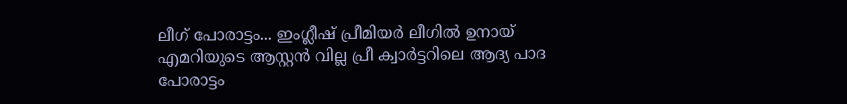ലീഗ് പോരാട്ടം... ഇംഗ്ലീഷ് പ്രീമിയര്‍ ലീഗില്‍ ഉനായ് എമറിയുടെ ആസ്റ്റന്‍ വില്ല പ്രീ ക്വാര്‍ട്ടറിലെ ആദ്യ പാദ പോരാട്ടം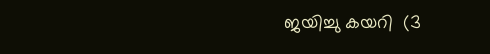ജയിച്ചു കയറി  (3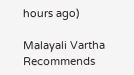hours ago)

Malayali Vartha Recommends